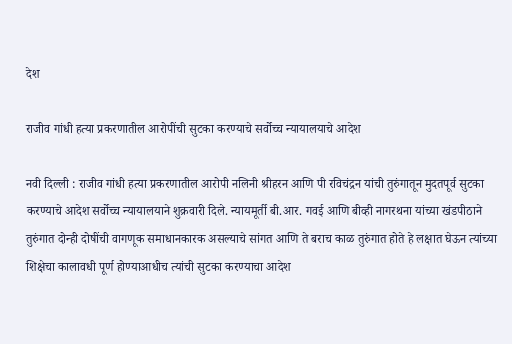देश

राजीव गांधी हत्या प्रकरणातील आरोपींची सुटका करण्याचे सर्वोच्च न्यायालयाचे आदेश

नवी दिल्ली : राजीव गांधी हत्या प्रकरणातील आरोपी नलिनी श्रीहरन आणि पी रविचंद्रन यांची तुरुंगातून मुदतपूर्व सुटका करण्याचे आदेश सर्वोच्च न्यायालयाने शुक्रवारी दिले. न्यायमूर्ती बी.आर. गवई आणि बीव्ही नागरथना यांच्या खंडपीठाने तुरुंगात दोन्ही दोषींची वागणूक समाधानकारक असल्याचे सांगत आणि ते बराच काळ तुरुंगात होते हे लक्षात घेऊन त्यांच्या शिक्षेचा कालावधी पूर्ण होण्याआधीच त्यांची सुटका करण्याचा आदेश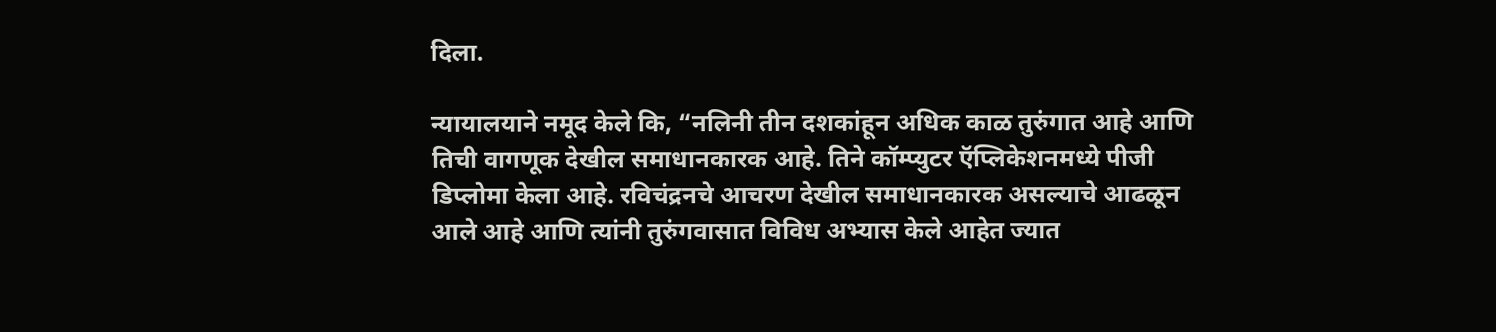दिला.

न्यायालयाने नमूद केले कि, “नलिनी तीन दशकांहून अधिक काळ तुरुंगात आहे आणि तिची वागणूक देखील समाधानकारक आहे. तिने कॉम्प्युटर ऍप्लिकेशनमध्ये पीजी डिप्लोमा केला आहे. रविचंद्रनचे आचरण देखील समाधानकारक असल्याचे आढळून आले आहे आणि त्यांनी तुरुंगवासात विविध अभ्यास केले आहेत ज्यात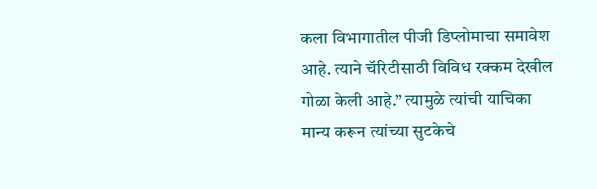कला विभागातील पीजी डिप्लोमाचा समावेश आहे. त्याने चॅरिटीसाठी विविध रक्कम देखील गोळा केली आहे.” त्यामुळे त्यांची याचिका मान्य करून त्यांच्या सुटकेचे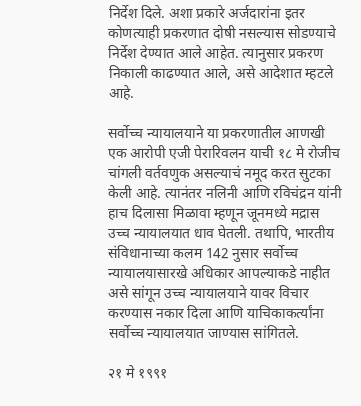निर्देश दिले. अशा प्रकारे अर्जदारांना इतर कोणत्याही प्रकरणात दोषी नसल्यास सोडण्याचे निर्देश देण्यात आले आहेत. त्यानुसार प्रकरण निकाली काढण्यात आले, असे आदेशात म्हटले आहे.

सर्वोच्च न्यायालयाने या प्रकरणातील आणखी एक आरोपी एजी पेरारिवलन याची १८ मे रोजीच चांगली वर्तवणुक असल्याचं नमूद करत सुटका केली आहे. त्यानंतर नलिनी आणि रविचंद्रन यांनी हाच दिलासा मिळावा म्हणून जूनमध्ये मद्रास उच्च न्यायालयात धाव घेतली. तथापि, भारतीय संविधानाच्या कलम 142 नुसार सर्वोच्च न्यायालयासारखे अधिकार आपल्याकडे नाहीत असे सांगून उच्च न्यायालयाने यावर विचार करण्यास नकार दिला आणि याचिकाकर्त्यांना सर्वोच्च न्यायालयात जाण्यास सांगितले.

२१ मे १९९१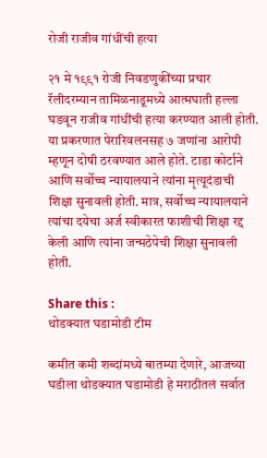रोजी राजीव गांधींची हत्या

२१ मे १९९१ रोजी निवडणुकींच्या प्रचार रॅलीदरम्यान तामिळनाडूमध्ये आत्मघाती हल्ला घडवून राजीव गांधींची हत्या करण्यात आली होती. या प्रकरणात पेरारिवलनसह ७ जणांना आरोपी म्हणून दोषी ठरवण्यात आले होते. टाडा कोर्टाने आणि सर्वोच्च न्यायालयाने त्यांना मृत्यूदंडाची शिक्षा सुनावली होती. मात्र, सर्वोच्च न्यायालयाने त्यांचा दयेचा अर्ज स्वीकारत फाशीची शिक्षा रद्द केली आणि त्यांना जन्मठेपेची शिक्षा सुनावली होती.

Share this :
थोडक्यात घडामोडी टीम

कमीत कमी शब्दांमध्ये बातम्या देणारे, आजच्या घडीला थोडक्यात घडामोडी हे मराठीतलं सर्वात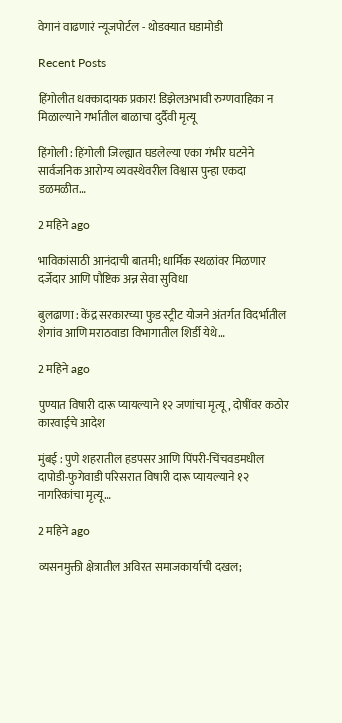वेगानं वाढणारं न्यूजपोर्टल - थोडक्यात घडामोडी

Recent Posts

हिंगोलीत धक्कादायक प्रकार! डिझेलअभावी रुग्णवाहिका न मिळाल्याने गर्भातील बाळाचा दुर्दैवी मृत्यू

हिंगोली : हिंगोली जिल्ह्यात घडलेल्या एका गंभीर घटनेने सार्वजनिक आरोग्य व्यवस्थेवरील विश्वास पुन्हा एकदा डळमळीत…

2 महिने ago

भाविकांसाठी आनंदाची बातमी; धार्मिक स्थळांवर मिळणार दर्जेदार आणि पौष्टिक अन्न सेवा सुविधा

बुलढाणा : केंद्र सरकारच्या फुड स्ट्रीट योजने अंतर्गत विदर्भातील शेगांव आणि मराठवाडा विभागातील शिर्डी येथे…

2 महिने ago

पुण्यात विषारी दारू प्यायल्याने १२ जणांचा मृत्यू, दोषींवर कठोर कारवाईचे आदेश

मुंबई : पुणे शहरातील हडपसर आणि पिंपरी-चिंचवडमधील दापोडी-फुगेवाडी परिसरात विषारी दारू प्यायल्याने १२ नागरिकांचा मृत्यू…

2 महिने ago

व्यसनमुक्ती क्षेत्रातील अविरत समाजकार्याची दखल;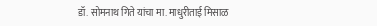डॉ. सोमनाथ गिते यांचा मा. माधुरीताई मिसाळ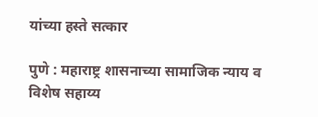यांच्या हस्ते सत्कार

पुणे : महाराष्ट्र शासनाच्या सामाजिक न्याय व विशेष सहाय्य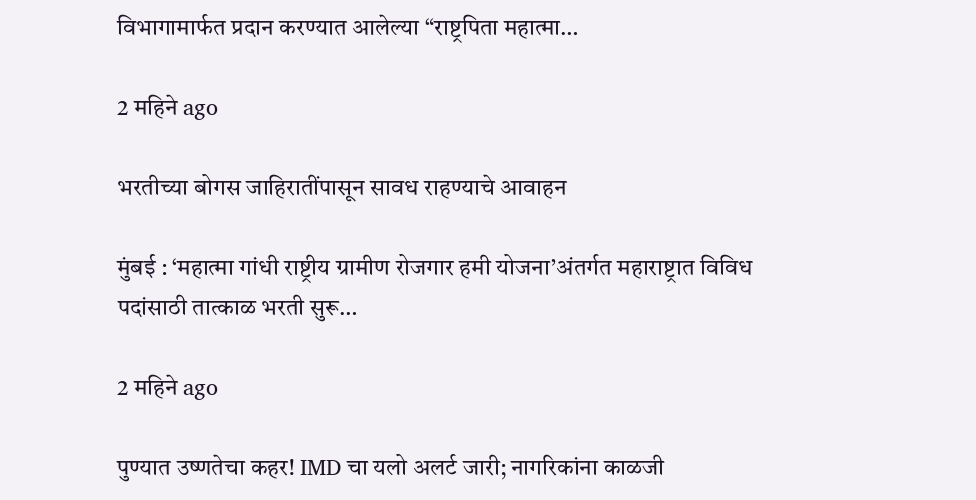विभागामार्फत प्रदान करण्यात आलेल्या “राष्ट्रपिता महात्मा…

2 महिने ago

भरतीच्या बोगस जाहिरातींपासून सावध राहण्याचे आवाहन

मुंबई : ‘महात्मा गांधी राष्ट्रीय ग्रामीण रोजगार हमी योजना’अंतर्गत महाराष्ट्रात विविध पदांसाठी तात्काळ भरती सुरू…

2 महिने ago

पुण्यात उष्णतेचा कहर! IMD चा यलो अलर्ट जारी; नागरिकांना काळजी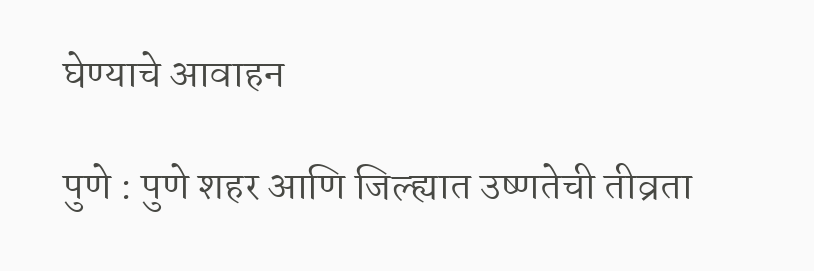घेण्याचे आवाहन

पुणे : पुणे शहर आणि जिल्ह्यात उष्णतेची तीव्रता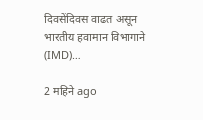दिवसेंदिवस वाढत असून भारतीय हवामान विभागाने (IMD)…

2 महिने ago